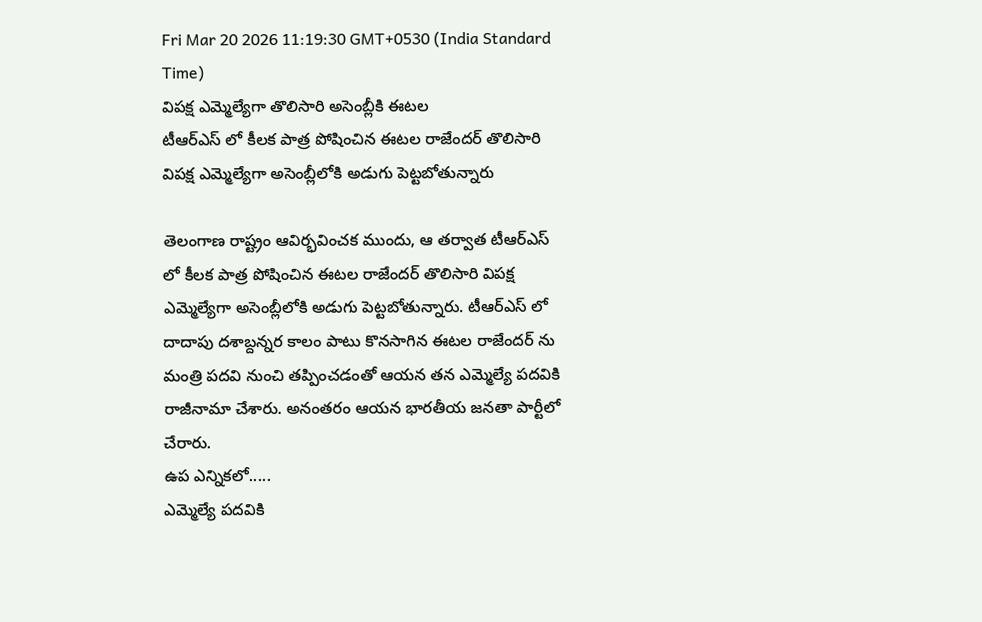Fri Mar 20 2026 11:19:30 GMT+0530 (India Standard Time)
విపక్ష ఎమ్మెల్యేగా తొలిసారి అసెంబ్లీకి ఈటల
టీఆర్ఎస్ లో కీలక పాత్ర పోషించిన ఈటల రాజేందర్ తొలిసారి విపక్ష ఎమ్మెల్యేగా అసెంబ్లీలోకి అడుగు పెట్టబోతున్నారు

తెలంగాణ రాష్ట్రం ఆవిర్భవించక ముందు, ఆ తర్వాత టీఆర్ఎస్ లో కీలక పాత్ర పోషించిన ఈటల రాజేందర్ తొలిసారి విపక్ష ఎమ్మెల్యేగా అసెంబ్లీలోకి అడుగు పెట్టబోతున్నారు. టీఆర్ఎస్ లో దాదాపు దశాబ్దన్నర కాలం పాటు కొనసాగిన ఈటల రాజేందర్ ను మంత్రి పదవి నుంచి తప్పించడంతో ఆయన తన ఎమ్మెల్యే పదవికి రాజీనామా చేశారు. అనంతరం ఆయన భారతీయ జనతా పార్టీలో చేరారు.
ఉప ఎన్నికలో.....
ఎమ్మెల్యే పదవికి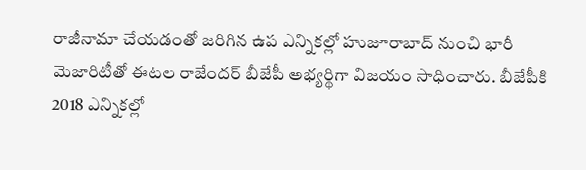రాజీనామా చేయడంతో జరిగిన ఉప ఎన్నికల్లో హుజూరాబాద్ నుంచి భారీ మెజారిటీతో ఈటల రాజేందర్ బీజేపీ అభ్యర్థిగా విజయం సాధించారు. బీజేపీకి 2018 ఎన్నికల్లో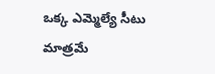ఒక్క ఎమ్మెల్యే సీటు మాత్రమే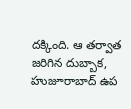దక్కింది. ఆ తర్వాత జరిగిన దుబ్బాక, హుజూరాబాద్ ఉప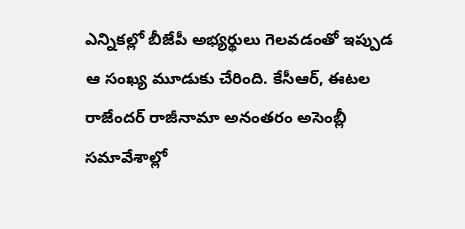ఎన్నికల్లో బీజేపీ అభ్యర్థులు గెలవడంతో ఇప్పుడ ఆ సంఖ్య మూడుకు చేరింది. కేసీఆర్, ఈటల రాజేందర్ రాజీనామా అనంతరం అసెంబ్లీ సమావేశాల్లో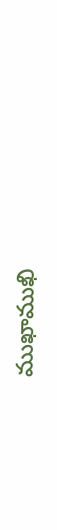ముఖాముఖి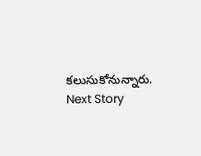కలుసుకోనున్నారు.
Next Story